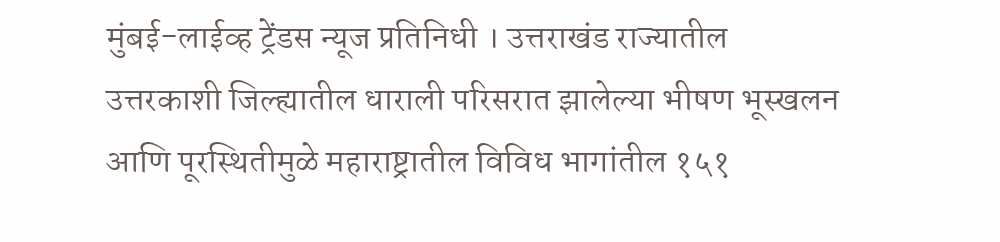मुंबई-लाईव्ह ट्रेंडस न्यूज प्रतिनिधी । उत्तराखंड राज्यातील उत्तरकाशी जिल्ह्यातील धाराली परिसरात झालेल्या भीषण भूस्खलन आणि पूरस्थितीमुळे महाराष्ट्रातील विविध भागांतील १५१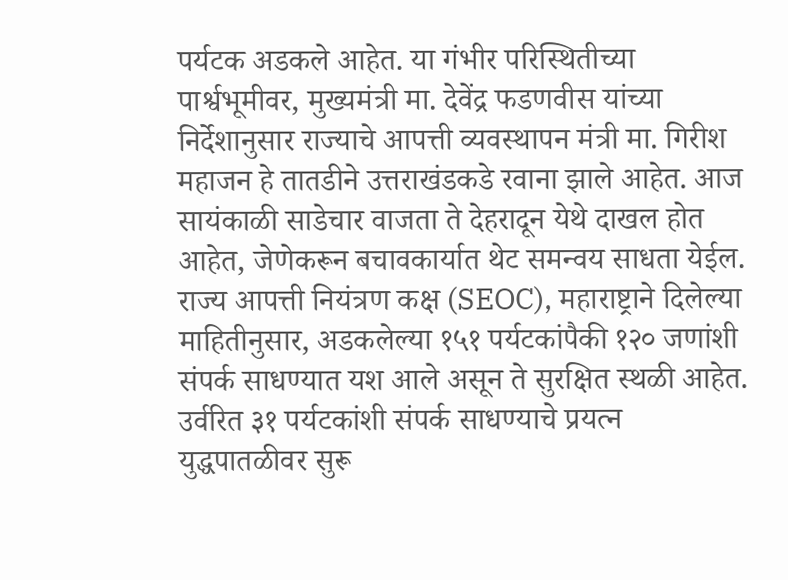पर्यटक अडकले आहेत. या गंभीर परिस्थितीच्या पार्श्वभूमीवर, मुख्यमंत्री मा. देवेंद्र फडणवीस यांच्या निर्देशानुसार राज्याचे आपत्ती व्यवस्थापन मंत्री मा. गिरीश महाजन हे तातडीने उत्तराखंडकडे रवाना झाले आहेत. आज सायंकाळी साडेचार वाजता ते देहरादून येथे दाखल होत आहेत, जेणेकरून बचावकार्यात थेट समन्वय साधता येईल.
राज्य आपत्ती नियंत्रण कक्ष (SEOC), महाराष्ट्राने दिलेल्या माहितीनुसार, अडकलेल्या १५१ पर्यटकांपैकी १२० जणांशी संपर्क साधण्यात यश आले असून ते सुरक्षित स्थळी आहेत. उर्वरित ३१ पर्यटकांशी संपर्क साधण्याचे प्रयत्न युद्धपातळीवर सुरू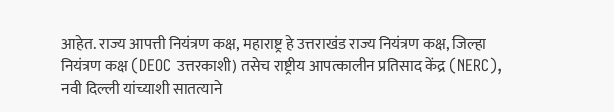आहेत. राज्य आपत्ती नियंत्रण कक्ष, महाराष्ट्र हे उत्तराखंड राज्य नियंत्रण कक्ष, जिल्हा नियंत्रण कक्ष (DEOC उत्तरकाशी) तसेच राष्ट्रीय आपत्कालीन प्रतिसाद केंद्र (NERC), नवी दिल्ली यांच्याशी सातत्याने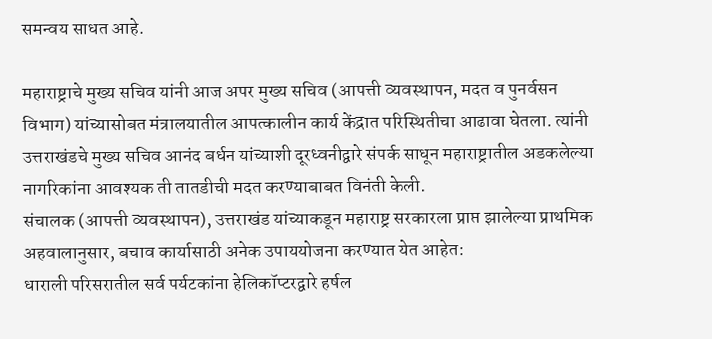समन्वय साधत आहे.

महाराष्ट्राचे मुख्य सचिव यांनी आज अपर मुख्य सचिव (आपत्ती व्यवस्थापन, मदत व पुनर्वसन विभाग) यांच्यासोबत मंत्रालयातील आपत्कालीन कार्य केंद्रात परिस्थितीचा आढावा घेतला. त्यांनी उत्तराखंडचे मुख्य सचिव आनंद बर्धन यांच्याशी दूरध्वनीद्वारे संपर्क साधून महाराष्ट्रातील अडकलेल्या नागरिकांना आवश्यक ती तातडीची मदत करण्याबाबत विनंती केली.
संचालक (आपत्ती व्यवस्थापन), उत्तराखंड यांच्याकडून महाराष्ट्र सरकारला प्राप्त झालेल्या प्राथमिक अहवालानुसार, बचाव कार्यासाठी अनेक उपाययोजना करण्यात येत आहेत:
धाराली परिसरातील सर्व पर्यटकांना हेलिकॉप्टरद्वारे हर्षल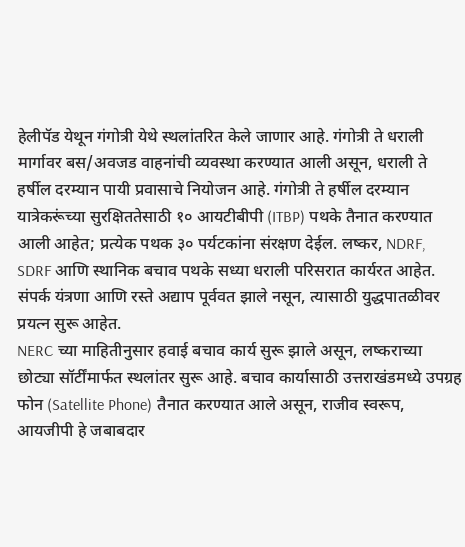हेलीपॅड येथून गंगोत्री येथे स्थलांतरित केले जाणार आहे. गंगोत्री ते धराली मार्गावर बस/अवजड वाहनांची व्यवस्था करण्यात आली असून, धराली ते हर्षील दरम्यान पायी प्रवासाचे नियोजन आहे. गंगोत्री ते हर्षील दरम्यान यात्रेकरूंच्या सुरक्षिततेसाठी १० आयटीबीपी (ITBP) पथके तैनात करण्यात आली आहेत; प्रत्येक पथक ३० पर्यटकांना संरक्षण देईल. लष्कर, NDRF, SDRF आणि स्थानिक बचाव पथके सध्या धराली परिसरात कार्यरत आहेत. संपर्क यंत्रणा आणि रस्ते अद्याप पूर्ववत झाले नसून, त्यासाठी युद्धपातळीवर प्रयत्न सुरू आहेत.
NERC च्या माहितीनुसार हवाई बचाव कार्य सुरू झाले असून, लष्कराच्या छोट्या सॉर्टींमार्फत स्थलांतर सुरू आहे. बचाव कार्यासाठी उत्तराखंडमध्ये उपग्रह फोन (Satellite Phone) तैनात करण्यात आले असून, राजीव स्वरूप, आयजीपी हे जबाबदार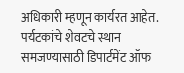अधिकारी म्हणून कार्यरत आहेत.
पर्यटकांचे शेवटचे स्थान समजण्यासाठी डिपार्टमेंट ऑफ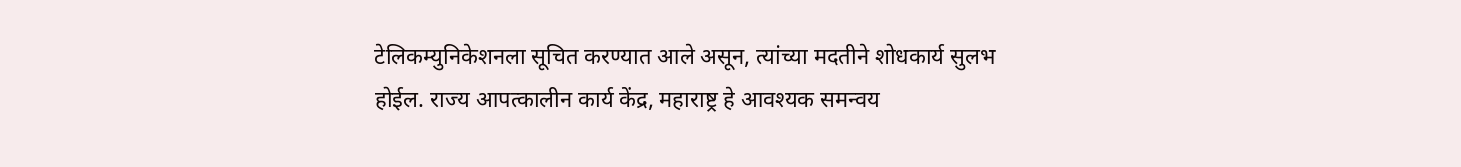टेलिकम्युनिकेशनला सूचित करण्यात आले असून, त्यांच्या मदतीने शोधकार्य सुलभ होईल. राज्य आपत्कालीन कार्य केंद्र, महाराष्ट्र हे आवश्यक समन्वय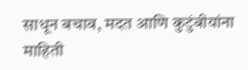साधून बचाव, मदत आणि कुटुंबीयांना माहिती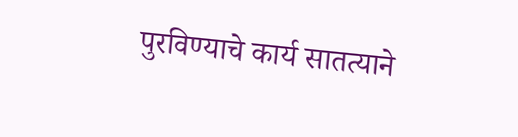पुरविण्याचे कार्य सातत्याने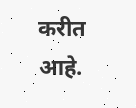करीत आहे.